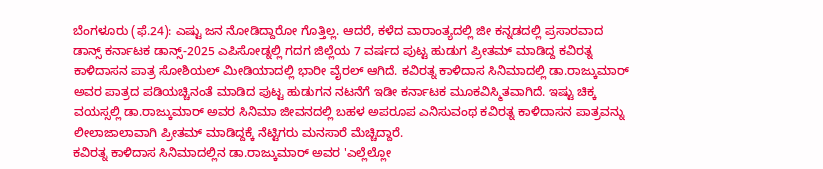ಬೆಂಗಳೂರು (ಫೆ.24): ಎಷ್ಟು ಜನ ನೋಡಿದ್ದಾರೋ ಗೊತ್ತಿಲ್ಲ. ಆದರೆ, ಕಳೆದ ವಾರಾಂತ್ಯದಲ್ಲಿ ಜೀ ಕನ್ನಡದಲ್ಲಿ ಪ್ರಸಾರವಾದ ಡಾನ್ಸ್ ಕರ್ನಾಟಕ ಡಾನ್ಸ್-2025 ಎಪಿಸೋಡ್ನಲ್ಲಿ ಗದಗ ಜಿಲ್ಲೆಯ 7 ವರ್ಷದ ಪುಟ್ಟ ಹುಡುಗ ಪ್ರೀತಮ್ ಮಾಡಿದ್ದ ಕವಿರತ್ನ ಕಾಳಿದಾಸನ ಪಾತ್ರ ಸೋಶಿಯಲ್ ಮೀಡಿಯಾದಲ್ಲಿ ಭಾರೀ ವೈರಲ್ ಆಗಿದೆ. ಕವಿರತ್ನ ಕಾಳಿದಾಸ ಸಿನಿಮಾದಲ್ಲಿ ಡಾ.ರಾಜ್ಕುಮಾರ್ ಅವರ ಪಾತ್ರದ ಪಡಿಯಚ್ಚಿನಂತೆ ಮಾಡಿದ ಪುಟ್ಟ ಹುಡುಗನ ನಟನೆಗೆ ಇಡೀ ಕರ್ನಾಟಕ ಮೂಕವಿಸ್ಮಿತವಾಗಿದೆ. ಇಷ್ಟು ಚಿಕ್ಕ ವಯಸ್ಸಲ್ಲಿ ಡಾ.ರಾಜ್ಕುಮಾರ್ ಅವರ ಸಿನಿಮಾ ಜೀವನದಲ್ಲಿ ಬಹಳ ಅಪರೂಪ ಎನಿಸುವಂಥ ಕವಿರತ್ನ ಕಾಳಿದಾಸನ ಪಾತ್ರವನ್ನು ಲೀಲಾಜಾಲಾವಾಗಿ ಪ್ರೀತಮ್ ಮಾಡಿದ್ದಕ್ಕೆ ನೆಟ್ಟಿಗರು ಮನಸಾರೆ ಮೆಚ್ಚಿದ್ದಾರೆ.
ಕವಿರತ್ನ ಕಾಳಿದಾಸ ಸಿನಿಮಾದಲ್ಲಿನ ಡಾ.ರಾಜ್ಕುಮಾರ್ ಅವರ 'ಎಲ್ಲೆಲ್ಲೋ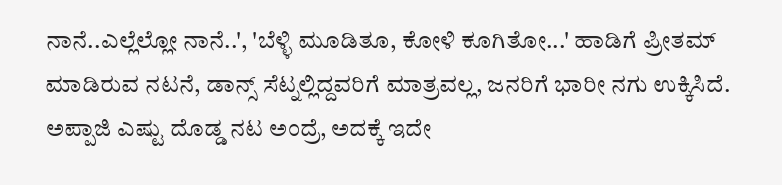ನಾನೆ..ಎಲ್ಲೆಲ್ಲೋ ನಾನೆ..', 'ಬೆಳ್ಳಿ ಮೂಡಿತೂ, ಕೋಳಿ ಕೂಗಿತೋ...' ಹಾಡಿಗೆ ಪ್ರೀತಮ್ ಮಾಡಿರುವ ನಟನೆ, ಡಾನ್ಸ್ ಸೆಟ್ನಲ್ಲಿದ್ದವರಿಗೆ ಮಾತ್ರವಲ್ಲ, ಜನರಿಗೆ ಭಾರೀ ನಗು ಉಕ್ಕಿಸಿದೆ.
ಅಪ್ಪಾಜಿ ಎಷ್ಟು ದೊಡ್ಡ ನಟ ಅಂದ್ರೆ, ಅದಕ್ಕೆ ಇದೇ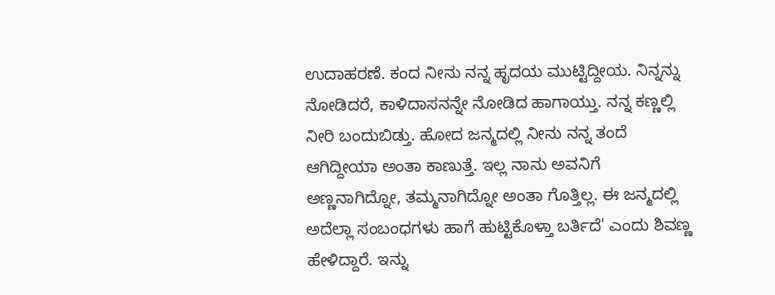ಉದಾಹರಣೆ. ಕಂದ ನೀನು ನನ್ನ ಹೃದಯ ಮುಟ್ಟಿದ್ದೀಯ. ನಿನ್ನನ್ನು ನೋಡಿದರೆ, ಕಾಳಿದಾಸನನ್ನೇ ನೋಡಿದ ಹಾಗಾಯ್ತು. ನನ್ನ ಕಣ್ಣಲ್ಲಿ ನೀರಿ ಬಂದುಬಿಡ್ತು. ಹೋದ ಜನ್ಮದಲ್ಲಿ ನೀನು ನನ್ನ ತಂದೆ ಆಗಿದ್ದೀಯಾ ಅಂತಾ ಕಾಣುತ್ತೆ. ಇಲ್ಲ ನಾನು ಅವನಿಗೆ ಅಣ್ಣನಾಗಿದ್ನೋ, ತಮ್ಮನಾಗಿದ್ನೋ ಅಂತಾ ಗೊತ್ತಿಲ್ಲ. ಈ ಜನ್ಮದಲ್ಲಿ ಅದೆಲ್ಲಾ ಸಂಬಂಧಗಳು ಹಾಗೆ ಹುಟ್ಟಿಕೊಳ್ತಾ ಬರ್ತಿದೆ' ಎಂದು ಶಿವಣ್ಣ ಹೇಳಿದ್ದಾರೆ. ಇನ್ನು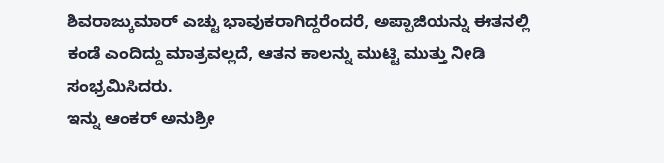ಶಿವರಾಜ್ಕುಮಾರ್ ಎಚ್ಟು ಭಾವುಕರಾಗಿದ್ದರೆಂದರೆ, ಅಪ್ಪಾಜಿಯನ್ನು ಈತನಲ್ಲಿ ಕಂಡೆ ಎಂದಿದ್ದು ಮಾತ್ರವಲ್ಲದೆ, ಆತನ ಕಾಲನ್ನು ಮುಟ್ಟಿ ಮುತ್ತು ನೀಡಿ ಸಂಭ್ರಮಿಸಿದರು.
ಇನ್ನು ಆಂಕರ್ ಅನುಶ್ರೀ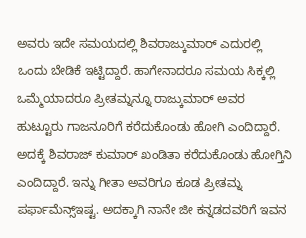ಅವರು ಇದೇ ಸಮಯದಲ್ಲಿ ಶಿವರಾಜ್ಕುಮಾರ್ ಎದುರಲ್ಲಿ ಒಂದು ಬೇಡಿಕೆ ಇಟ್ಟಿದ್ದಾರೆ. ಹಾಗೇನಾದರೂ ಸಮಯ ಸಿಕ್ಕಲ್ಲಿ ಒಮ್ಮೆಯಾದರೂ ಪ್ರೀತಮ್ನನ್ನೂ ರಾಜ್ಕುಮಾರ್ ಅವರ ಹುಟ್ಟೂರು ಗಾಜನೂರಿಗೆ ಕರೆದುಕೊಂಡು ಹೋಗಿ ಎಂದಿದ್ದಾರೆ. ಅದಕ್ಕೆ ಶಿವರಾಜ್ ಕುಮಾರ್ ಖಂಡಿತಾ ಕರೆದುಕೊಂಡು ಹೋಗ್ತಿನಿ ಎಂದಿದ್ದಾರೆ. ಇನ್ನು ಗೀತಾ ಅವರಿಗೂ ಕೂಡ ಪ್ರೀತಮ್ನ ಪರ್ಫಾಮೆನ್ಸ್ಇಷ್ಟ. ಅದಕ್ಕಾಗಿ ನಾನೇ ಜೀ ಕನ್ನಡದವರಿಗೆ ಇವನ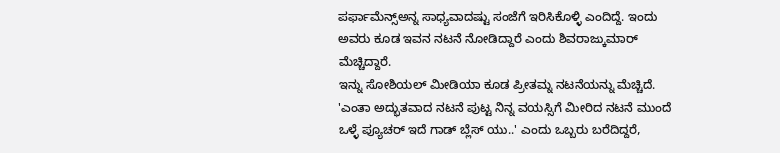ಪರ್ಫಾಮೆನ್ಸ್ಅನ್ನ ಸಾಧ್ಯವಾದಷ್ಟು ಸಂಜೆಗೆ ಇರಿಸಿಕೊಳ್ಳಿ ಎಂದಿದ್ದೆ. ಇಂದು ಅವರು ಕೂಡ ಇವನ ನಟನೆ ನೋಡಿದ್ದಾರೆ ಎಂದು ಶಿವರಾಜ್ಕುಮಾರ್ ಮೆಚ್ಚಿದ್ದಾರೆ.
ಇನ್ನು ಸೋಶಿಯಲ್ ಮೀಡಿಯಾ ಕೂಡ ಪ್ರೀತಮ್ನ ನಟನೆಯನ್ನು ಮೆಚ್ಚಿದೆ. 'ಎಂತಾ ಅದ್ಭುತವಾದ ನಟನೆ ಪುಟ್ಟ ನಿನ್ನ ವಯಸ್ಸಿಗೆ ಮೀರಿದ ನಟನೆ ಮುಂದೆ ಒಳ್ಳೆ ಪ್ಯೂಚರ್ ಇದೆ ಗಾಡ್ ಬ್ಲೆಸ್ ಯು..' ಎಂದು ಒಬ್ಬರು ಬರೆದಿದ್ದರೆ,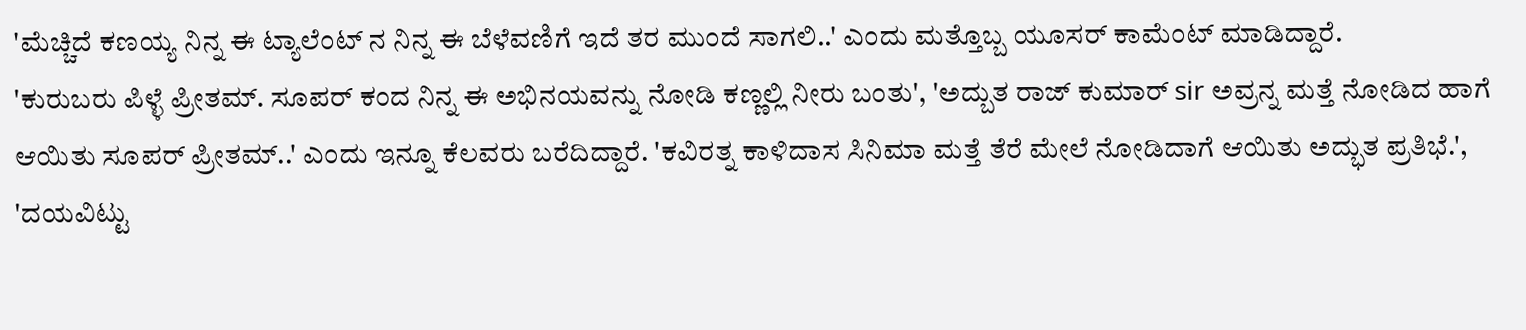'ಮೆಚ್ಚಿದೆ ಕಣಯ್ಯ ನಿನ್ನ ಈ ಟ್ಯಾಲೆಂಟ್ ನ ನಿನ್ನ ಈ ಬೆಳೆವಣಿಗೆ ಇದೆ ತರ ಮುಂದೆ ಸಾಗಲಿ..' ಎಂದು ಮತ್ತೊಬ್ಬ ಯೂಸರ್ ಕಾಮೆಂಟ್ ಮಾಡಿದ್ದಾರೆ.
'ಕುರುಬರು ಪಿಳ್ಳೆ ಪ್ರೀತಮ್. ಸೂಪರ್ ಕಂದ ನಿನ್ನ ಈ ಅಭಿನಯವನ್ನು ನೋಡಿ ಕಣ್ಣಲ್ಲಿ ನೀರು ಬಂತು', 'ಅದ್ಬುತ ರಾಜ್ ಕುಮಾರ್ sir ಅವ್ರನ್ನ ಮತ್ತೆ ನೋಡಿದ ಹಾಗೆ ಆಯಿತು ಸೂಪರ್ ಪ್ರೀತಮ್..' ಎಂದು ಇನ್ನೂ ಕೆಲವರು ಬರೆದಿದ್ದಾರೆ. 'ಕವಿರತ್ನ ಕಾಳಿದಾಸ ಸಿನಿಮಾ ಮತ್ತೆ ತೆರೆ ಮೇಲೆ ನೋಡಿದಾಗೆ ಆಯಿತು ಅದ್ಭುತ ಪ್ರತಿಭೆ.', 'ದಯವಿಟ್ಟು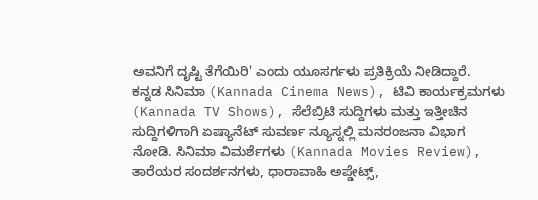ಅವನಿಗೆ ದೃಷ್ಟಿ ತೆಗೆಯಿರಿ' ಎಂದು ಯೂಸರ್ಗಳು ಪ್ರತಿಕ್ರಿಯೆ ನೀಡಿದ್ದಾರೆ.
ಕನ್ನಡ ಸಿನಿಮಾ (Kannada Cinema News), ಟಿವಿ ಕಾರ್ಯಕ್ರಮಗಳು (Kannada TV Shows), ಸೆಲೆಬ್ರಿಟಿ ಸುದ್ದಿಗಳು ಮತ್ತು ಇತ್ತೀಚಿನ ಸುದ್ದಿಗಳಿಗಾಗಿ ಏಷ್ಯಾನೆಟ್ ಸುವರ್ಣ ನ್ಯೂಸ್ನಲ್ಲಿ ಮನರಂಜನಾ ವಿಭಾಗ ನೋಡಿ. ಸಿನಿಮಾ ವಿಮರ್ಶೆಗಳು (Kannada Movies Review), ತಾರೆಯರ ಸಂದರ್ಶನಗಳು, ಧಾರಾವಾಹಿ ಅಪ್ಡೇಟ್ಸ್,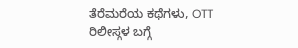ತೆರೆಮರೆಯ ಕಥೆಗಳು, OTT ರಿಲೀಸ್ಗಳ ಬಗ್ಗೆ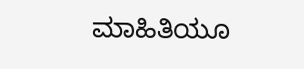ಮಾಹಿತಿಯೂ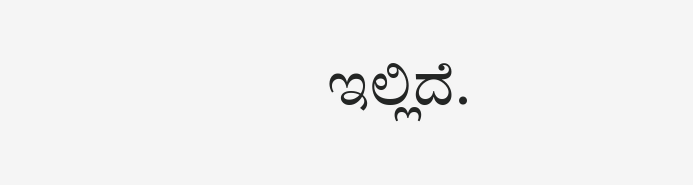ಇಲ್ಲಿದೆ.